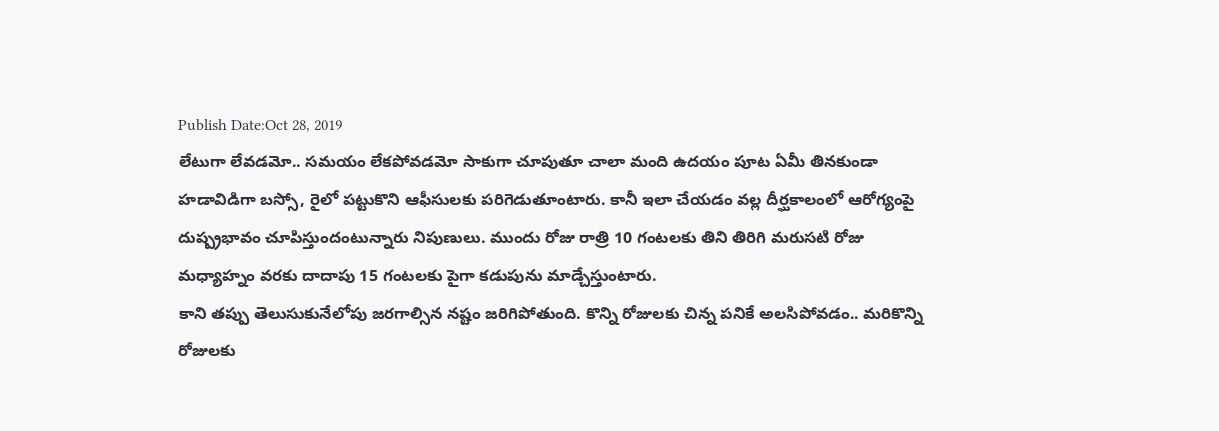Publish Date:Oct 28, 2019
లేటుగా లేవడమో.. సమయం లేకపోవడమో సాకుగా చూపుతూ చాలా మంది ఉదయం పూట ఏమీ తినకుండా హడావిడిగా బస్సో, రైలో పట్టుకొని ఆఫీసులకు పరిగెడుతూంటారు. కానీ ఇలా చేయడం వల్ల దీర్ఘకాలంలో ఆరోగ్యంపై దుష్ప్రభావం చూపిస్తుందంటున్నారు నిపుణులు. ముందు రోజు రాత్రి 10 గంటలకు తిని తిరిగి మరుసటి రోజు మధ్యాహ్నం వరకు దాదాపు 15 గంటలకు పైగా కడుపును మాడ్చేస్తుంటారు.
కాని తప్పు తెలుసుకునేలోపు జరగాల్సిన నష్టం జరిగిపోతుంది. కొన్ని రోజులకు చిన్న పనికే అలసిపోవడం.. మరికొన్ని రోజులకు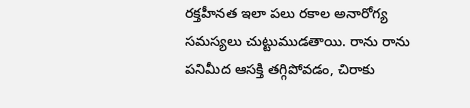రక్తహీనత ఇలా పలు రకాల అనారోగ్య సమస్యలు చుట్టుముడతాయి. రాను రాను పనిమీద ఆసక్తి తగ్గిపోవడం, చిరాకు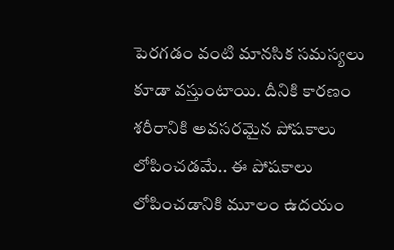పెరగడం వంటి మానసిక సమస్యలు కూడా వస్తుంటాయి. దీనికి కారణం శరీరానికి అవసరమైన పోషకాలు లోపించడమే.. ఈ పోషకాలు లోపించడానికి మూలం ఉదయం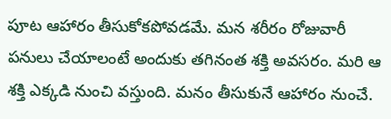పూట ఆహారం తీసుకోకపోవడమే. మన శరీరం రోజువారీ పనులు చేయాలంటే అందుకు తగినంత శక్తి అవసరం. మరి ఆ శక్తి ఎక్కడి నుంచి వస్తుంది. మనం తీసుకునే ఆహారం నుంచే.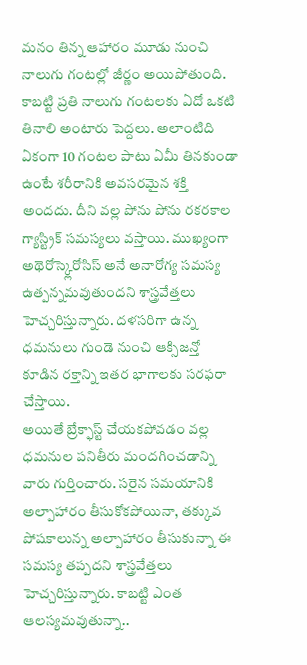మనం తిన్న ఆహారం మూడు నుంచి నాలుగు గంటల్లో జీర్ణం అయిపోతుంది. కాబట్టి ప్రతి నాలుగు గంటలకు ఏదో ఒకటి తినాలి అంటారు పెద్దలు. అలాంటిది ఏకంగా 10 గంటల పాటు ఏమీ తినకుండా ఉంటే శరీరానికి అవసరమైన శక్తి అందదు. దీని వల్ల పోను పోను రకరకాల గ్యాస్ట్రిక్ సమస్యలు వస్తాయి. ముఖ్యంగా అథెరోస్క్లెరోసిస్ అనే అనారోగ్య సమస్య ఉత్పన్నమవుతుందని శాస్త్రవేత్తలు హెచ్చరిస్తున్నారు. దళసరిగా ఉన్న ధమనులు గుండె నుంచి ఆక్సిజన్తో కూడిన రక్తాన్ని ఇతర భాగాలకు సరఫరా చేస్తాయి.
అయితే బ్రేక్ఫాస్ట్ చేయకపోవడం వల్ల ధమనుల పనితీరు మందగించడాన్ని వారు గుర్తించారు. సరైన సమయానికి అల్పాహారం తీసుకోకపోయినా, తక్కువ పోషకాలున్న అల్పాహారం తీసుకున్నా ఈ సమస్య తప్పదని శాస్త్రవేత్తలు హెచ్చరిస్తున్నారు. కాబట్టి ఎంత ఆలస్యమవుతున్నా..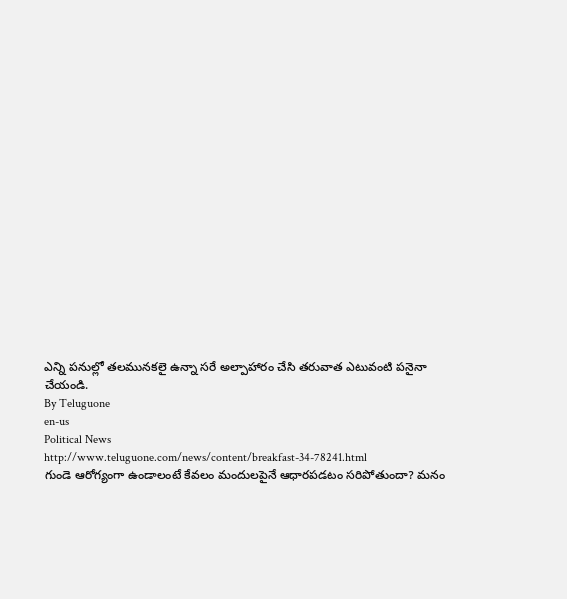ఎన్ని పనుల్లో తలమునకలై ఉన్నా సరే అల్పాహారం చేసి తరువాత ఎటువంటి పనైనా చేయండి.
By Teluguone
en-us
Political News
http://www.teluguone.com/news/content/breakfast-34-78241.html
గుండె ఆరోగ్యంగా ఉండాలంటే కేవలం మందులపైనే ఆధారపడటం సరిపోతుందా? మనం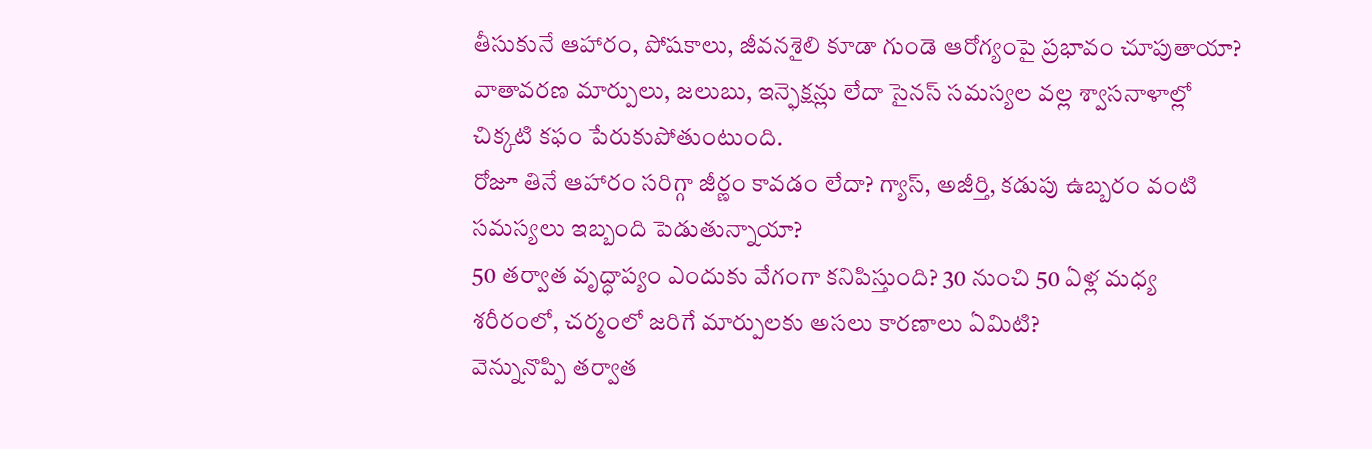తీసుకునే ఆహారం, పోషకాలు, జీవనశైలి కూడా గుండె ఆరోగ్యంపై ప్రభావం చూపుతాయా?
వాతావరణ మార్పులు, జలుబు, ఇన్ఫెక్షన్లు లేదా సైనస్ సమస్యల వల్ల శ్వాసనాళాల్లో చిక్కటి కఫం పేరుకుపోతుంటుంది.
రోజూ తినే ఆహారం సరిగ్గా జీర్ణం కావడం లేదా? గ్యాస్, అజీర్తి, కడుపు ఉబ్బరం వంటి సమస్యలు ఇబ్బంది పెడుతున్నాయా?
50 తర్వాత వృద్ధాప్యం ఎందుకు వేగంగా కనిపిస్తుంది? 30 నుంచి 50 ఏళ్ల మధ్య శరీరంలో, చర్మంలో జరిగే మార్పులకు అసలు కారణాలు ఏమిటి?
వెన్నునొప్పి తర్వాత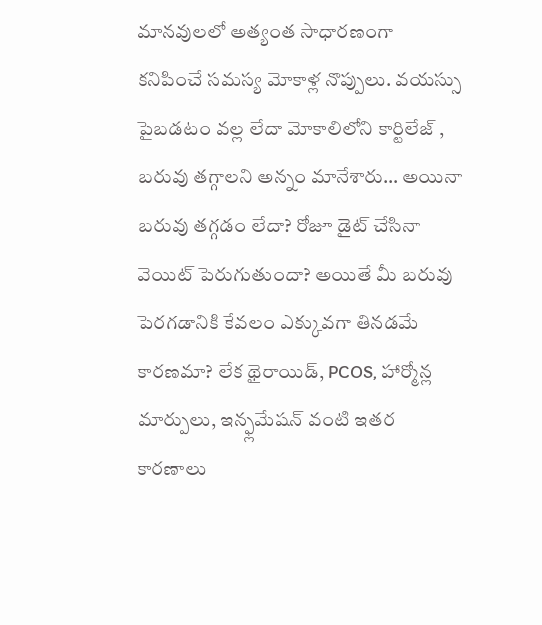మానవులలో అత్యంత సాధారణంగా కనిపించే సమస్య మోకాళ్ల నొప్పులు. వయస్సు పైబడటం వల్ల లేదా మోకాలిలోని కార్టిలేజ్ ,
బరువు తగ్గాలని అన్నం మానేశారు… అయినా బరువు తగ్గడం లేదా? రోజూ డైట్ చేసినా వెయిట్ పెరుగుతుందా? అయితే మీ బరువు పెరగడానికి కేవలం ఎక్కువగా తినడమే కారణమా? లేక థైరాయిడ్, PCOS, హార్మోన్ల మార్పులు, ఇన్ఫ్లమేషన్ వంటి ఇతర కారణాలు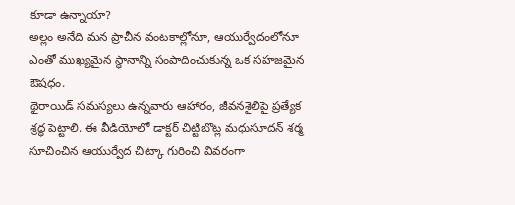కూడా ఉన్నాయా?
అల్లం అనేది మన ప్రాచీన వంటకాల్లోనూ, ఆయుర్వేదంలోనూ ఎంతో ముఖ్యమైన స్థానాన్ని సంపాదించుకున్న ఒక సహజమైన ఔషధం.
థైరాయిడ్ సమస్యలు ఉన్నవారు ఆహారం, జీవనశైలిపై ప్రత్యేక శ్రద్ధ పెట్టాలి. ఈ వీడియోలో డాక్టర్ చిట్టిబొట్ల మధుసూదన్ శర్మ సూచించిన ఆయుర్వేద చిట్కా గురించి వివరంగా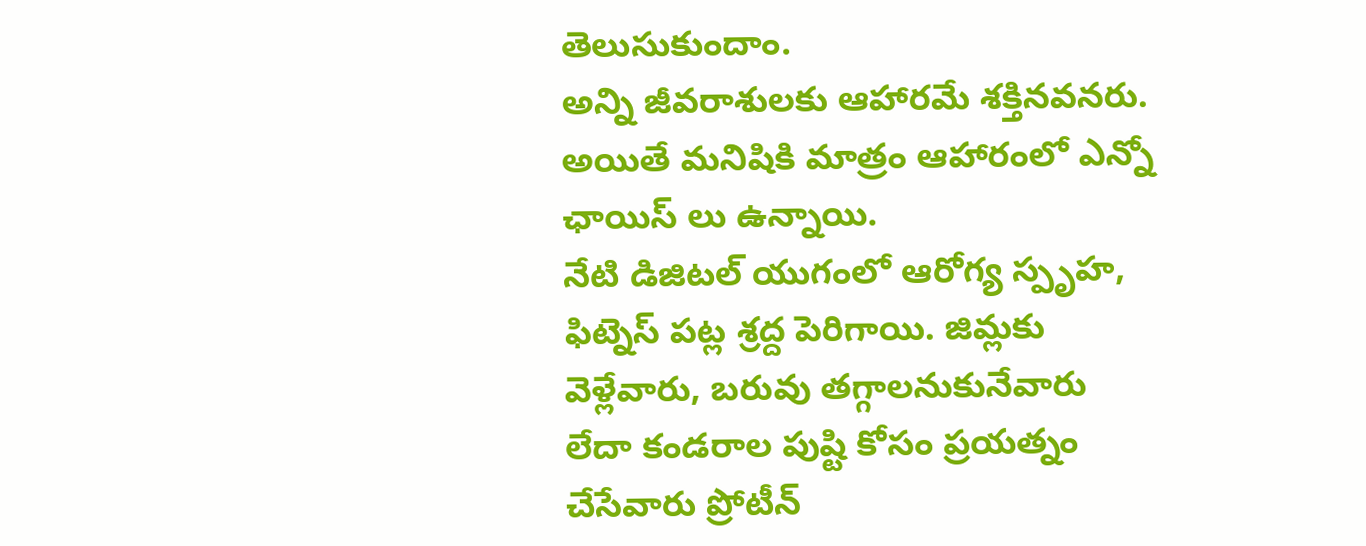తెలుసుకుందాం.
అన్ని జీవరాశులకు ఆహారమే శక్తినవనరు. అయితే మనిషికి మాత్రం ఆహారంలో ఎన్నో ఛాయిస్ లు ఉన్నాయి.
నేటి డిజిటల్ యుగంలో ఆరోగ్య స్పృహ, ఫిట్నెస్ పట్ల శ్రద్ద పెరిగాయి. జిమ్లకు వెళ్లేవారు, బరువు తగ్గాలనుకునేవారు లేదా కండరాల పుష్టి కోసం ప్రయత్నం చేసేవారు ప్రోటీన్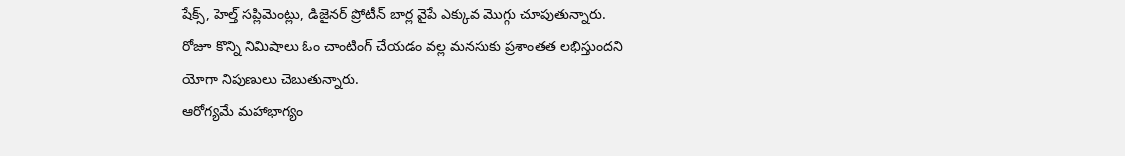షేక్స్, హెల్త్ సప్లిమెంట్లు, డిజైనర్ ప్రోటీన్ బార్ల వైపే ఎక్కువ మొగ్గు చూపుతున్నారు.
రోజూ కొన్ని నిమిషాలు ఓం చాంటింగ్ చేయడం వల్ల మనసుకు ప్రశాంతత లభిస్తుందని యోగా నిపుణులు చెబుతున్నారు.
ఆరోగ్యమే మహాభాగ్యం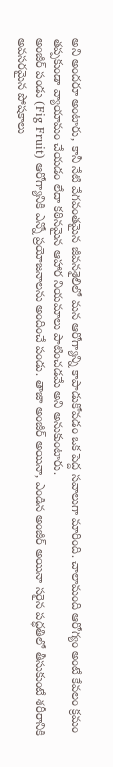అని అందరూ అంటారు, కానీ నేటి వేగవంతమైన జీవనశైలిలో మన ఆరోగ్యాన్ని కాపాడుకోవడం ఒక పెద్ద సవాలుగా మారింది. చాలామంది ఆరోగ్యం అంటే కేవలం క్రమం తప్పకుండా వ్యాయామం చేయడం లేదా కఠినమైన ఆహార నియమాలు పాటించడమే అని అనుకుంటారు.
అంజీర్ పండు (Fig Fruit) ఆరోగ్యానికి ఎన్నో ప్రయోజనాలను అందించే పండు. తాజా అంజీర్ అయినా, ఎండిన అంజీర్ అయినా సరైన పద్ధతిలో తీసుకుంటే శరీరానికి అవసరమైన పోషకాలు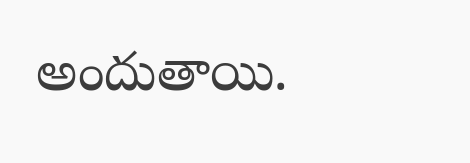అందుతాయి.